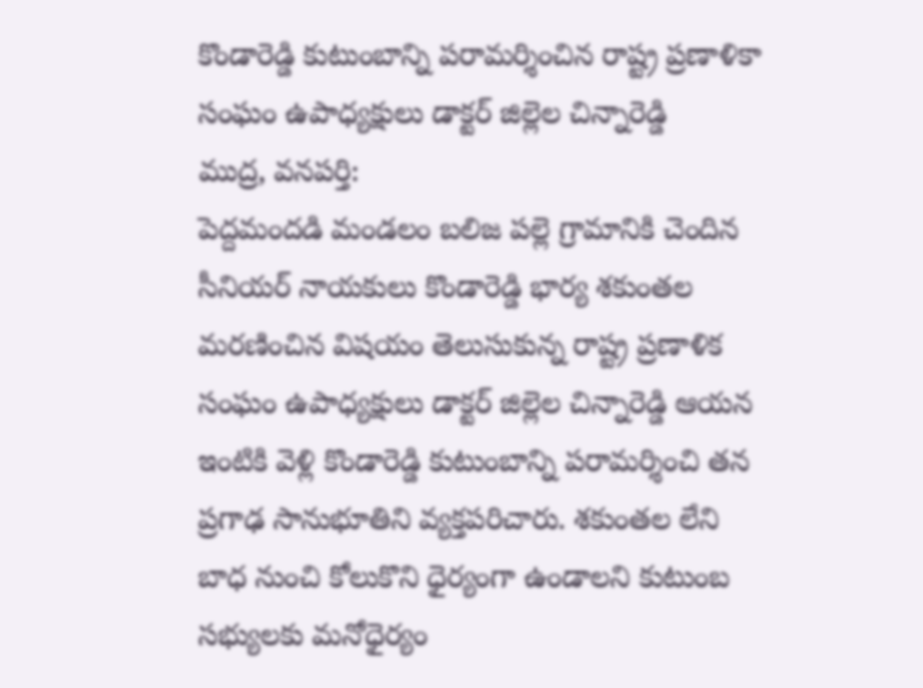కొండారెడ్డి కుటుంబాన్ని పరామర్శించిన రాష్ట్ర ప్రణాళికా సంఘం ఉపాధ్యక్షులు డాక్టర్ జిల్లెల చిన్నారెడ్డి
ముద్ర, వనపర్తి:
పెద్దమందడి మండలం బలిజ పల్లె గ్రామానికి చెందిన సీనియర్ నాయకులు కొండారెడ్డి భార్య శకుంతల మరణించిన విషయం తెలుసుకున్న రాష్ట్ర ప్రణాళిక సంఘం ఉపాధ్యక్షులు డాక్టర్ జిల్లెల చిన్నారెడ్డి ఆయన ఇంటికి వెళ్లి కొండారెడ్డి కుటుంబాన్ని పరామర్శించి తన ప్రగాఢ సానుభూతిని వ్యక్తపరిచారు. శకుంతల లేని బాధ నుంచి కోలుకొని ధైర్యంగా ఉండాలని కుటుంబ సభ్యులకు మనోధైర్యం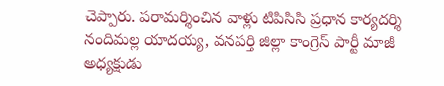చెప్పారు. పరామర్శించిన వాళ్లు టిపిసిసి ప్రధాన కార్యదర్శి నందిమల్ల యాదయ్య, వనపర్తి జిల్లా కాంగ్రెస్ పార్టీ మాజీ అధ్యక్షుడు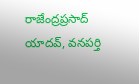రాజేంద్రప్రసాద్ యాదవ్, వనపర్తి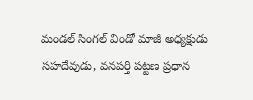మండల్ సింగల్ విండో మాజీ అధ్యక్షుడు సహదేవుడు, వనపర్తి పట్టణ ప్రధాన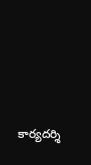కార్యదర్శి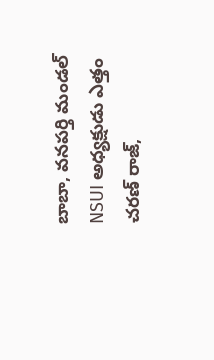బాబా, వనపర్తి మండల్ NSUI అధ్యక్షుడు ఎత్తం చరణ్ రాజ్,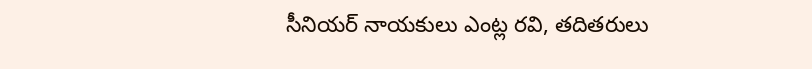సీనియర్ నాయకులు ఎంట్ల రవి, తదితరులు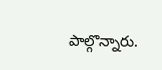పాల్గొన్నారు.